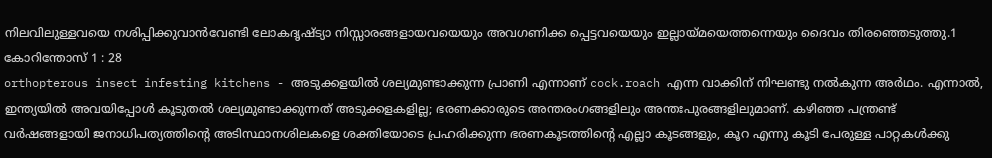നിലവിലുള്ളവയെ നശിപ്പിക്കുവാൻവേണ്ടി ലോകദൃഷ്ട്യാ നിസ്സാരങ്ങളായവയെയും അവഗണിക്ക പ്പെട്ടവയെയും ഇല്ലായ്മയെത്തന്നെയും ദൈവം തിരഞ്ഞെടുത്തു.1 കോറിന്തോസ് 1 : 28
orthopterous insect infesting kitchens - അടുക്കളയിൽ ശല്യമുണ്ടാക്കുന്ന പ്രാണി എന്നാണ് cock.roach എന്ന വാക്കിന് നിഘണ്ടു നൽകുന്ന അർഥം. എന്നാൽ, ഇന്ത്യയിൽ അവയിപ്പോൾ കൂടുതൽ ശല്യമുണ്ടാക്കുന്നത് അടുക്കളകളില്ല; ഭരണക്കാരുടെ അന്തരംഗങ്ങളിലും അന്തഃപുരങ്ങളിലുമാണ്. കഴിഞ്ഞ പന്ത്രണ്ട് വർഷങ്ങളായി ജനാധിപത്യത്തിന്റെ അടിസ്ഥാനശിലകളെ ശക്തിയോടെ പ്രഹരിക്കുന്ന ഭരണകൂടത്തിന്റെ എല്ലാ കൂടങ്ങളും, കൂറ എന്നു കൂടി പേരുള്ള പാറ്റകൾക്കു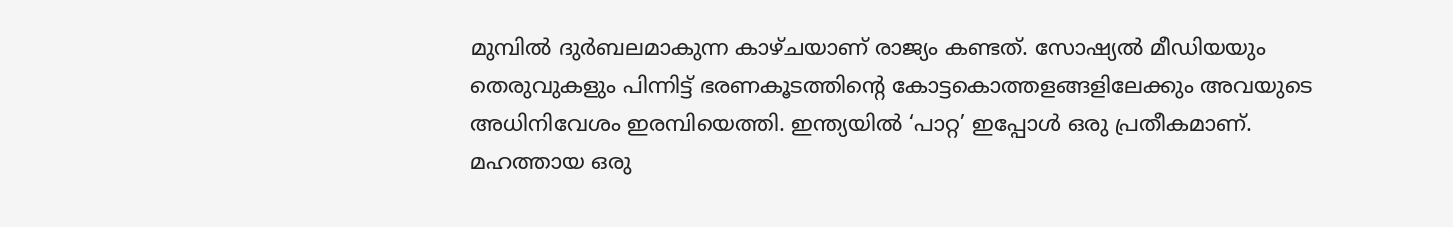മുമ്പിൽ ദുർബലമാകുന്ന കാഴ്ചയാണ് രാജ്യം കണ്ടത്. സോഷ്യൽ മീഡിയയും തെരുവുകളും പിന്നിട്ട് ഭരണകൂടത്തിന്റെ കോട്ടകൊത്തളങ്ങളിലേക്കും അവയുടെ അധിനിവേശം ഇരമ്പിയെത്തി. ഇന്ത്യയിൽ ‘പാറ്റ’ ഇപ്പോൾ ഒരു പ്രതീകമാണ്. മഹത്തായ ഒരു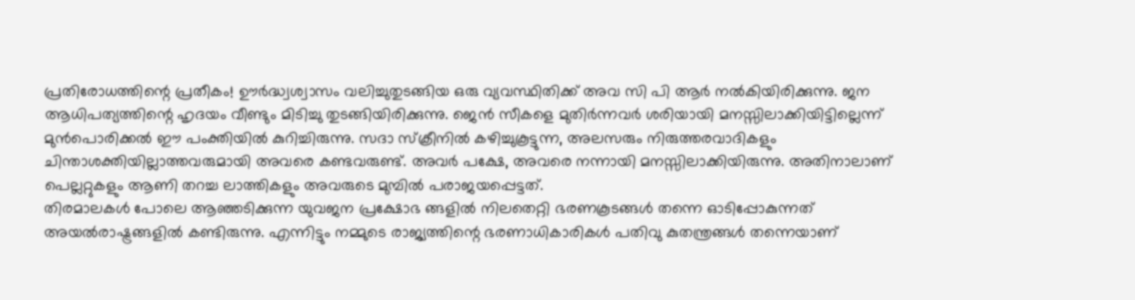പ്രതിരോധത്തിന്റെ പ്രതീകം! ഊർദ്ധ്വശ്വാസം വലിച്ചുതുടങ്ങിയ ഒരു വ്യവസ്ഥിതിക്ക് അവ സി പി ആർ നൽകിയിരിക്കുന്നു. ജന ആധിപത്യത്തിന്റെ ഹൃദയം വീണ്ടും മിടിച്ചു തുടങ്ങിയിരിക്കുന്നു. ജെൻ സീകളെ മുതിർന്നവർ ശരിയായി മനസ്സിലാക്കിയിട്ടില്ലെന്ന് മുൻപൊരിക്കൽ ഈ പംക്തിയിൽ കുറിച്ചിരുന്നു. സദാ സ്ക്രീനിൽ കഴിച്ചുകൂട്ടുന്ന, അലസരും നിരുത്തരവാദികളും ചിന്താശക്തിയില്ലാത്തവരുമായി അവരെ കണ്ടവരുണ്ട്. അവർ പക്ഷേ, അവരെ നന്നായി മനസ്സിലാക്കിയിരുന്നു. അതിനാലാണ് പെല്ലറ്റുകളും ആണി തറച്ച ലാത്തികളും അവരുടെ മുമ്പിൽ പരാജയപ്പെട്ടത്.
തിരമാലകൾ പോലെ ആഞ്ഞടിക്കുന്ന യുവജന പ്രക്ഷോഭ ങ്ങളിൽ നിലതെറ്റി ഭരണകൂടങ്ങൾ തന്നെ ഓടിപ്പോകുന്നത് അയൽരാഷ്ട്രങ്ങളിൽ കണ്ടിരുന്നു. എന്നിട്ടും നമ്മുടെ രാജ്യത്തിന്റെ ഭരണാധികാരികൾ പതിവു കുതന്ത്രങ്ങൾ തന്നെയാണ്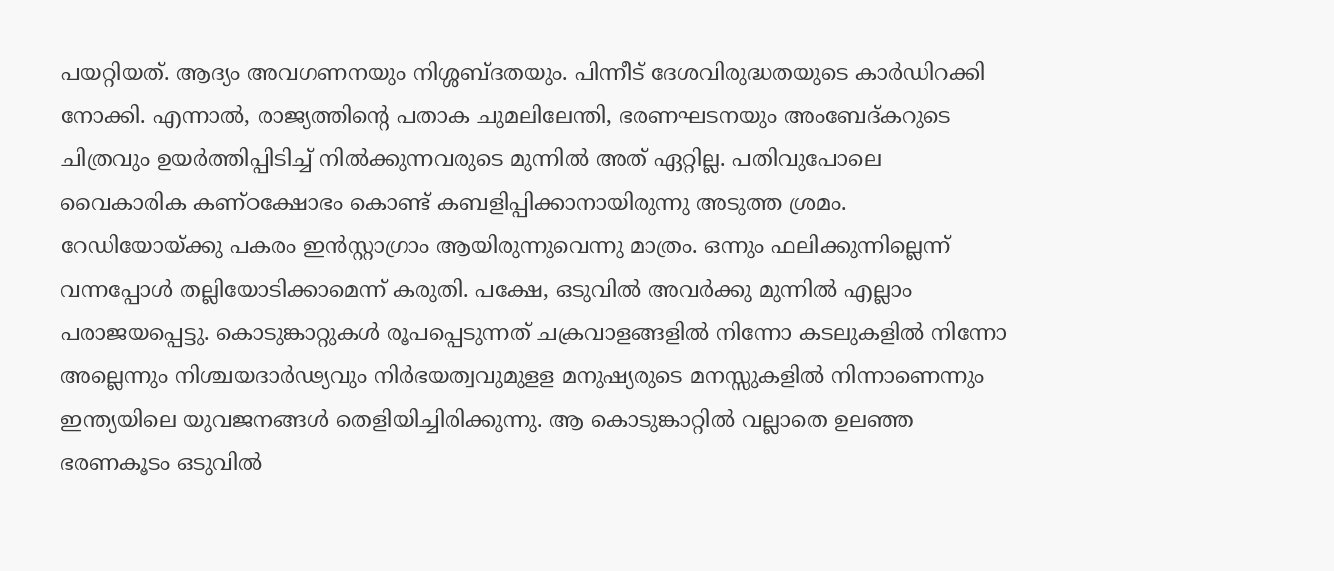പയറ്റിയത്. ആദ്യം അവഗണനയും നിശ്ശബ്ദതയും. പിന്നീട് ദേശവിരുദ്ധതയുടെ കാർഡിറക്കി നോക്കി. എന്നാൽ, രാജ്യത്തിന്റെ പതാക ചുമലിലേന്തി, ഭരണഘടനയും അംബേദ്കറുടെ ചിത്രവും ഉയർത്തിപ്പിടിച്ച് നിൽക്കുന്നവരുടെ മുന്നിൽ അത് ഏറ്റില്ല. പതിവുപോലെ വൈകാരിക കണ്ഠക്ഷോഭം കൊണ്ട് കബളിപ്പിക്കാനായിരുന്നു അടുത്ത ശ്രമം. റേഡിയോയ്ക്കു പകരം ഇൻസ്റ്റാഗ്രാം ആയിരുന്നുവെന്നു മാത്രം. ഒന്നും ഫലിക്കുന്നില്ലെന്ന് വന്നപ്പോൾ തല്ലിയോടിക്കാമെന്ന് കരുതി. പക്ഷേ, ഒടുവിൽ അവർക്കു മുന്നിൽ എല്ലാം പരാജയപ്പെട്ടു. കൊടുങ്കാറ്റുകൾ രൂപപ്പെടുന്നത് ചക്രവാളങ്ങളിൽ നിന്നോ കടലുകളിൽ നിന്നോ അല്ലെന്നും നിശ്ചയദാർഢ്യവും നിർഭയത്വവുമുളള മനുഷ്യരുടെ മനസ്സുകളിൽ നിന്നാണെന്നും ഇന്ത്യയിലെ യുവജനങ്ങൾ തെളിയിച്ചിരിക്കുന്നു. ആ കൊടുങ്കാറ്റിൽ വല്ലാതെ ഉലഞ്ഞ ഭരണകൂടം ഒടുവിൽ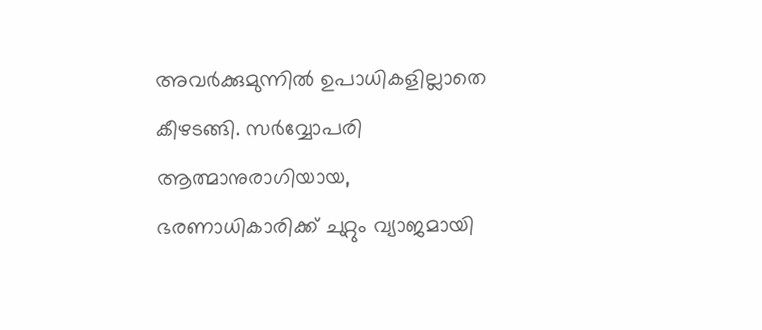അവർക്കുമുന്നിൽ ഉപാധികളില്ലാതെ കീഴടങ്ങി. സർവ്വോപരി ആത്മാനുരാഗിയായ, ഭരണാധികാരിക്ക് ചുറ്റും വ്യാജമായി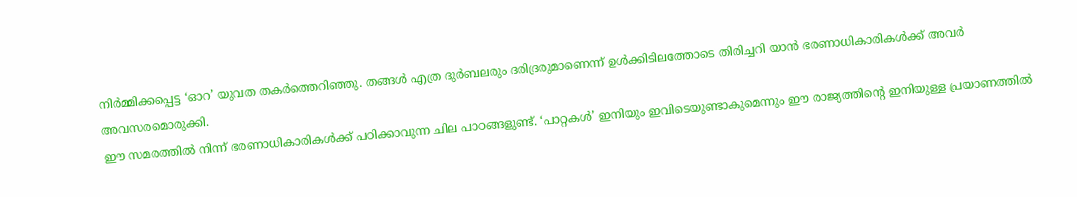നിർമ്മിക്കപ്പെട്ട ‘ഓറ’ യുവത തകർത്തെറിഞ്ഞു. തങ്ങൾ എത്ര ദുർബലരും ദരിദ്രരുമാണെന്ന് ഉൾക്കിടിലത്തോടെ തിരിച്ചറി യാൻ ഭരണാധികാരികൾക്ക് അവർ അവസരമൊരുക്കി.
ഈ സമരത്തിൽ നിന്ന് ഭരണാധികാരികൾക്ക് പഠിക്കാവുന്ന ചില പാഠങ്ങളുണ്ട്. ‘പാറ്റകൾ’ ഇനിയും ഇവിടെയുണ്ടാകുമെന്നും ഈ രാജ്യത്തിന്റെ ഇനിയുള്ള പ്രയാണത്തിൽ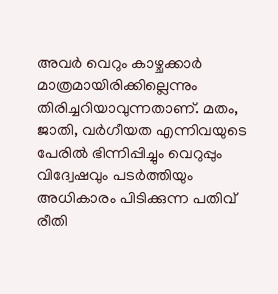അവർ വെറും കാഴ്ചക്കാർ മാത്രമായിരിക്കില്ലെന്നും തിരിച്ചറിയാവുന്നതാണ്. മതം, ജാതി, വർഗീയത എന്നിവയുടെ പേരിൽ ഭിന്നിപ്പിച്ചും വെറുപ്പും വിദ്വേഷവും പടർത്തിയും അധികാരം പിടിക്കുന്ന പതിവ് രീതി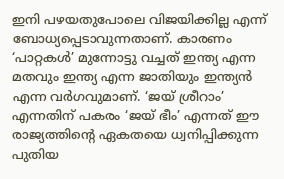ഇനി പഴയതുപോലെ വിജയിക്കില്ല എന്ന് ബോധ്യപ്പെടാവുന്നതാണ്. കാരണം ‘പാറ്റകൾ’ മുന്നോട്ടു വച്ചത് ഇന്ത്യ എന്ന മതവും ഇന്ത്യ എന്ന ജാതിയും ഇന്ത്യൻ എന്ന വർഗവുമാണ്. ‘ജയ് ശ്രീറാം’ എന്നതിന് പകരം ‘ജയ് ഭീം’ എന്നത് ഈ രാജ്യത്തിന്റെ ഏകതയെ ധ്വനിപ്പിക്കുന്ന പുതിയ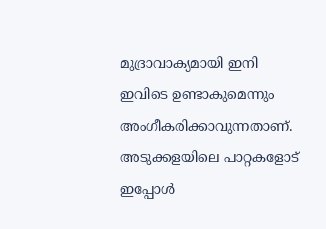മുദ്രാവാക്യമായി ഇനി ഇവിടെ ഉണ്ടാകുമെന്നും അംഗീകരിക്കാവുന്നതാണ്.
അടുക്കളയിലെ പാറ്റകളോട് ഇപ്പോൾ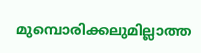മുമ്പൊരിക്കലുമില്ലാത്ത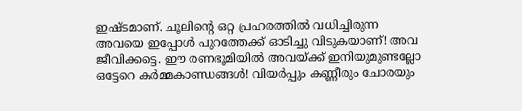ഇഷ്ടമാണ്. ചൂലിന്റെ ഒറ്റ പ്രഹരത്തിൽ വധിച്ചിരുന്ന അവയെ ഇപ്പോൾ പുറത്തേക്ക് ഓടിച്ചു വിടുകയാണ്! അവ ജീവിക്കട്ടെ. ഈ രണഭൂമിയിൽ അവയ്ക്ക് ഇനിയുമുണ്ടല്ലോ ഒട്ടേറെ കർമ്മകാണ്ഡങ്ങൾ! വിയർപ്പും കണ്ണീരും ചോരയും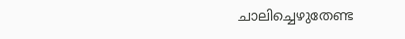ചാലിച്ചെഴുതേണ്ട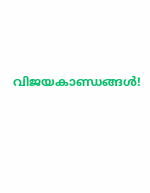വിജയകാണ്ഡങ്ങൾ!